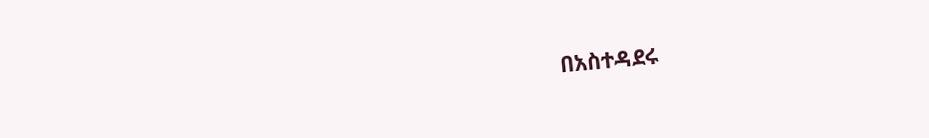በአስተዳደሩ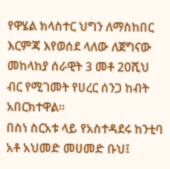የዋሄል ክላስተር ህግን ለማስከበር እርምጃ እየወሰደ ላለው ለጀግናው መከላከያ ሰራዊት 3 መቶ 20ሺህ ብር የሚገመት የሀረር ሰንጋ ከብት አበርክተዋል፡፡
በስነ ስርአቱ ላይ የአስተዳደሩ ከንቲባ አቶ አህመድ መሀመድ ቡህ፤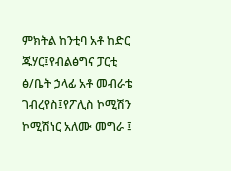ምክትል ከንቲባ አቶ ከድር ጁሃር፤የብልፅግና ፓርቲ ፅ/ቤት ኃላፊ አቶ መብራቴ ገብረየስ፤የፖሊስ ኮሚሽን ኮሚሽነር አለሙ መግራ ፤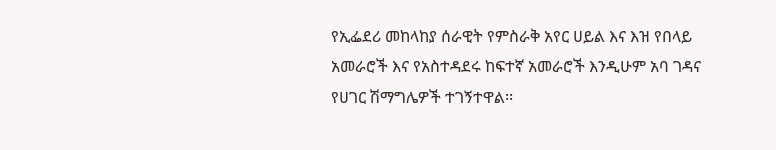የኢፌደሪ መከላከያ ሰራዊት የምስራቅ አየር ሀይል እና እዝ የበላይ አመራሮች እና የአስተዳደሩ ከፍተኛ አመራሮች እንዲሁም አባ ገዳና የሀገር ሽማግሌዎች ተገኝተዋል፡፡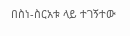በስነ-ስርአቱ ላይ ተገኝተው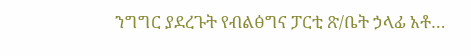ንግግር ያደረጉት የብልፅግና ፓርቲ ጽ/ቤት ኃላፊ አቶ…